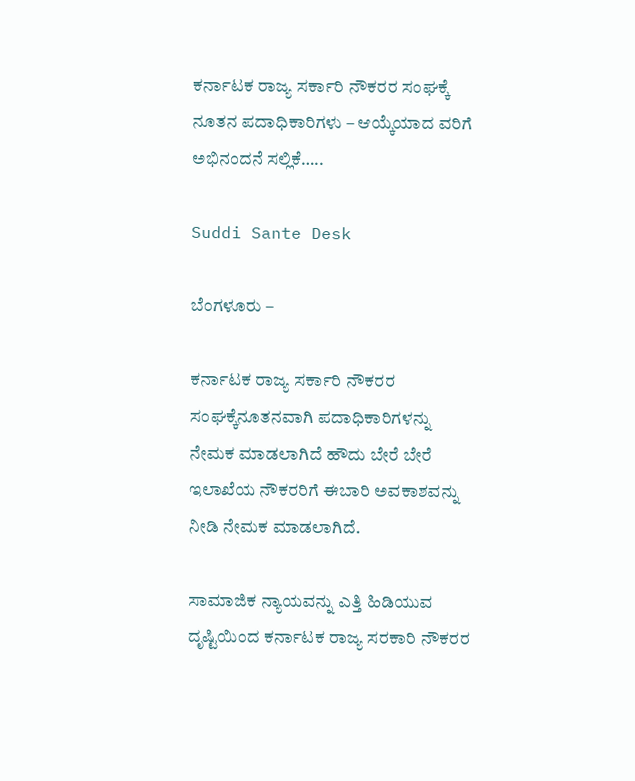ಕರ್ನಾಟಕ ರಾಜ್ಯ ಸರ್ಕಾರಿ ನೌಕರರ ಸಂಘಕ್ಕೆ ನೂತನ ಪದಾಧಿಕಾರಿಗಳು – ಆಯ್ಕೆಯಾದ ವರಿಗೆ ಅಭಿನಂದನೆ ಸಲ್ಲಿಕೆ…..

Suddi Sante Desk

ಬೆಂಗಳೂರು –

ಕರ್ನಾಟಕ ರಾಜ್ಯ ಸರ್ಕಾರಿ ನೌಕರರ ಸಂಘಕ್ಕೆನೂತನವಾಗಿ ಪದಾಧಿಕಾರಿಗಳನ್ನು ನೇಮಕ ಮಾಡಲಾಗಿದೆ ಹೌದು ಬೇರೆ ಬೇರೆ ಇಲಾಖೆಯ ನೌಕರರಿಗೆ ಈಬಾರಿ ಅವಕಾಶವನ್ನು ನೀಡಿ ನೇಮಕ ಮಾಡಲಾಗಿದೆ.

ಸಾಮಾಜಿಕ ನ್ಯಾಯವನ್ನು ಎತ್ತಿ ಹಿಡಿಯುವ ದೃಷ್ಟಿಯಿಂದ ಕರ್ನಾಟಕ ರಾಜ್ಯ ಸರಕಾರಿ ನೌಕರರ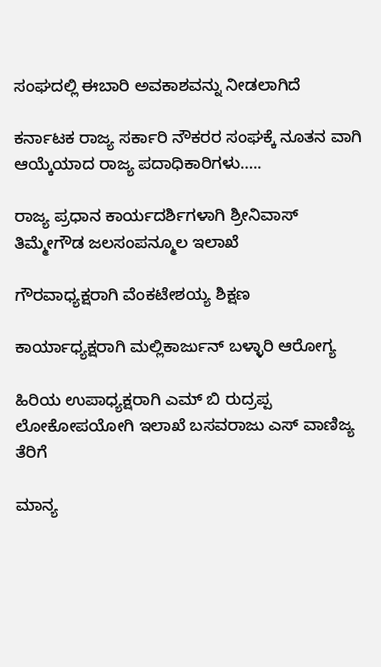ಸಂಘದಲ್ಲಿ ಈಬಾರಿ ಅವಕಾಶವನ್ನು ನೀಡಲಾಗಿದೆ

ಕರ್ನಾಟಕ ರಾಜ್ಯ ಸರ್ಕಾರಿ ನೌಕರರ ಸಂಘಕ್ಕೆ ನೂತನ ವಾಗಿ ಆಯ್ಕೆಯಾದ ರಾಜ್ಯ ಪದಾಧಿಕಾರಿಗಳು…..

ರಾಜ್ಯ ಪ್ರಧಾನ ಕಾರ್ಯದರ್ಶಿಗಳಾಗಿ ಶ್ರೀನಿವಾಸ್ ತಿಮ್ಮೇಗೌಡ ಜಲಸಂಪನ್ಮೂಲ ಇಲಾಖೆ

ಗೌರವಾಧ್ಯಕ್ಷರಾಗಿ ವೆಂಕಟೇಶಯ್ಯ ಶಿಕ್ಷಣ

ಕಾರ್ಯಾಧ್ಯಕ್ಷರಾಗಿ ಮಲ್ಲಿಕಾರ್ಜುನ್ ಬಳ್ಳಾರಿ ಆರೋಗ್ಯ

ಹಿರಿಯ ಉಪಾಧ್ಯಕ್ಷರಾಗಿ ಎಮ್ ಬಿ ರುದ್ರಪ್ಪ ಲೋಕೋಪಯೋಗಿ ಇಲಾಖೆ ಬಸವರಾಜು ಎಸ್ ವಾಣಿಜ್ಯ ತೆರಿಗೆ

ಮಾನ್ಯ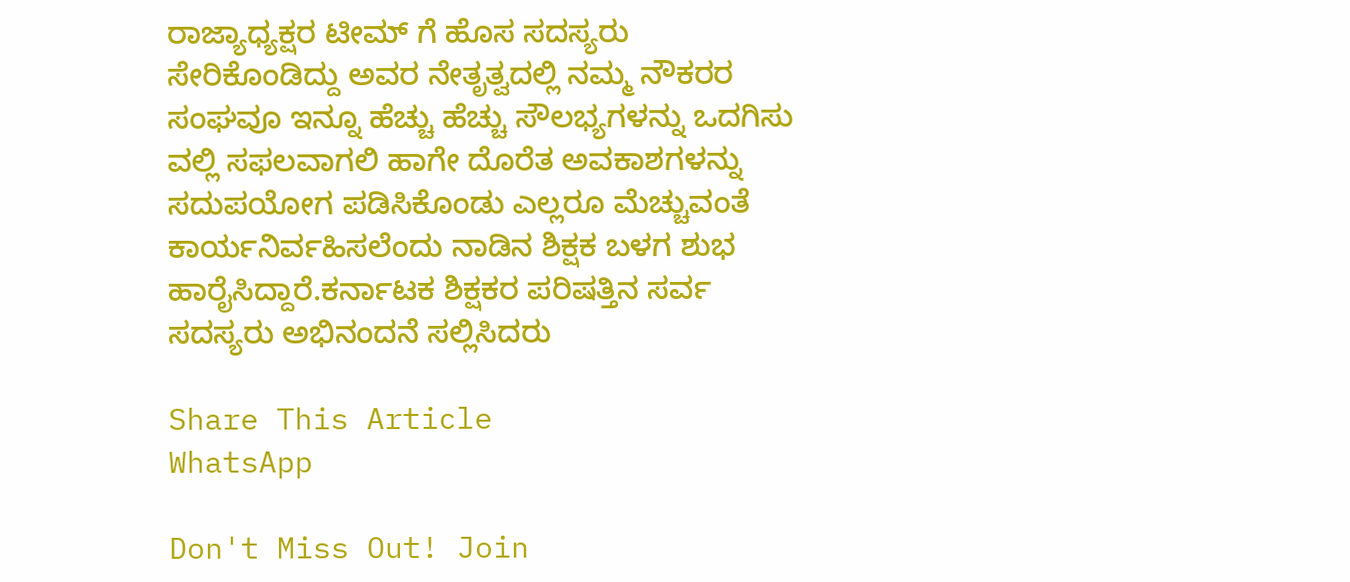ರಾಜ್ಯಾಧ್ಯಕ್ಷರ ಟೀಮ್ ಗೆ ಹೊಸ ಸದಸ್ಯರು ಸೇರಿಕೊಂಡಿದ್ದು ಅವರ ನೇತೃತ್ವದಲ್ಲಿ ನಮ್ಮ ನೌಕರರ ಸಂಘವೂ ಇನ್ನೂ ಹೆಚ್ಚು ಹೆಚ್ಚು ಸೌಲಭ್ಯಗಳನ್ನು ಒದಗಿಸು ವಲ್ಲಿ ಸಫಲವಾಗಲಿ ಹಾಗೇ ದೊರೆತ ಅವಕಾಶಗಳನ್ನು ಸದುಪಯೋಗ ಪಡಿಸಿಕೊಂಡು ಎಲ್ಲರೂ ಮೆಚ್ಚುವಂತೆ ಕಾರ್ಯನಿರ್ವಹಿಸಲೆಂದು ನಾಡಿನ ಶಿಕ್ಷಕ ಬಳಗ ಶುಭ ಹಾರೈಸಿದ್ದಾರೆ.ಕರ್ನಾಟಕ ಶಿಕ್ಷಕರ ಪರಿಷತ್ತಿನ ಸರ್ವ ಸದಸ್ಯರು ಅಭಿನಂದನೆ ಸಲ್ಲಿಸಿದರು

Share This Article
WhatsApp

Don't Miss Out! Join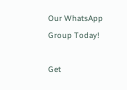Our WhatsApp Group Today!

Get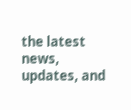the latest news, updates, and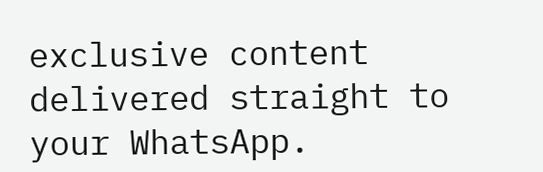exclusive content delivered straight to your WhatsApp.